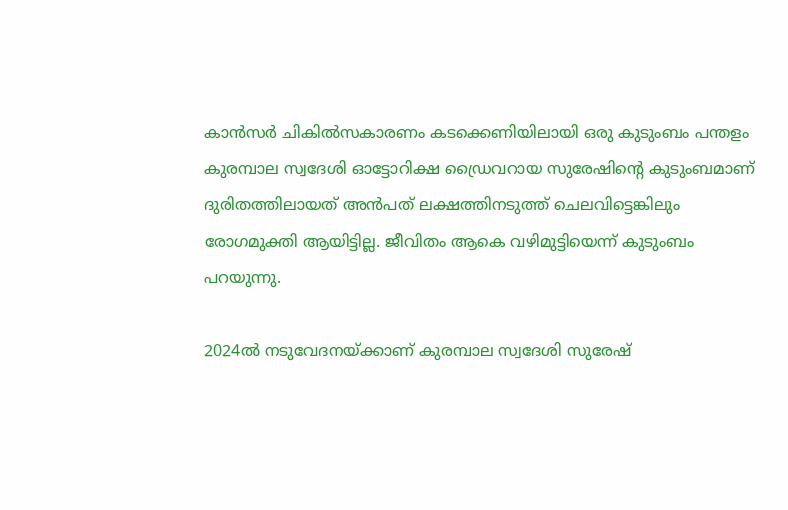കാൻസർ ചികിൽസകാരണം കടക്കെണിയിലായി ഒരു കുടുംബം പന്തളം കുരമ്പാല സ്വദേശി ഓട്ടോറിക്ഷ ഡ്രൈവറായ സുരേഷിൻ്റെ കുടുംബമാണ് ദുരിതത്തിലായത് അൻപത് ലക്ഷത്തിനടുത്ത് ചെലവിട്ടെങ്കിലും രോഗമുക്തി ആയിട്ടില്ല. ജീവിതം ആകെ വഴിമുട്ടിയെന്ന് കുടുംബം പറയുന്നു.

2024ൽ നടുവേദനയ്ക്കാണ് കുരമ്പാല സ്വദേശി സുരേഷ്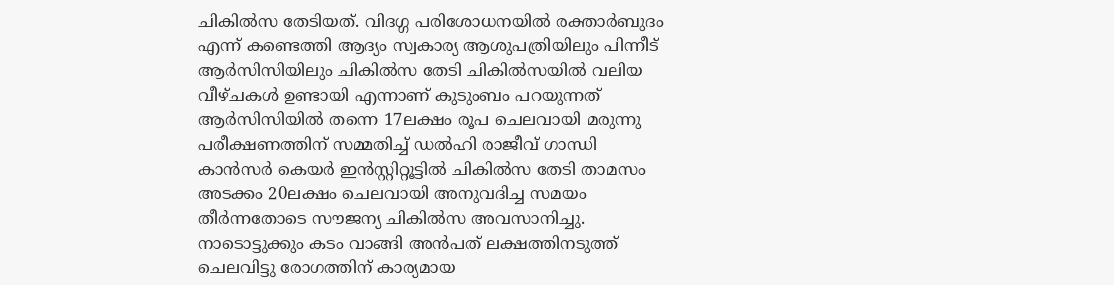ചികിൽസ തേടിയത്. വിദഗ്ഗ പരിശോധനയിൽ രക്താർബുദം എന്ന് കണ്ടെത്തി ആദ്യം സ്വകാര്യ ആശുപത്രിയിലും പിന്നീട് ആർസിസിയിലും ചികിൽസ തേടി ചികിൽസയിൽ വലിയ വീഴ്ചകൾ ഉണ്ടായി എന്നാണ് കുടുംബം പറയുന്നത് ആർസിസിയിൽ തന്നെ 17ലക്ഷം രൂപ ചെലവായി മരുന്നു പരീക്ഷണത്തിന് സമ്മതിച്ച് ഡൽഹി രാജീവ് ഗാന്ധി കാൻസർ കെയർ ഇൻസ്റ്റിറ്റൂട്ടിൽ ചികിൽസ തേടി താമസം അടക്കം 20ലക്ഷം ചെലവായി അനുവദിച്ച സമയം തീർന്നതോടെ സൗജന്യ ചികിൽസ അവസാനിച്ചു. നാടൊട്ടുക്കും കടം വാങ്ങി അൻപത് ലക്ഷത്തിനടുത്ത് ചെലവിട്ടു രോഗത്തിന് കാര്യമായ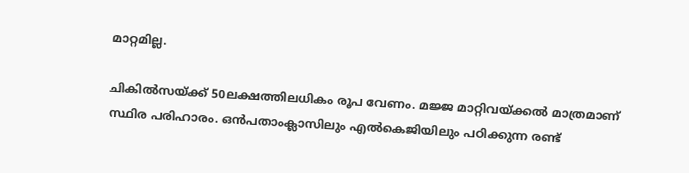മാറ്റമില്ല.

ചികിൽസയ്ക്ക് 50ലക്ഷത്തിലധികം രൂപ വേണം. മജ്ജ മാറ്റിവയ്ക്കൽ മാത്രമാണ് സ്ഥിര പരിഹാരം. ഒൻപതാംക്ലാസിലും എൽകെജിയിലും പഠിക്കുന്ന രണ്ട്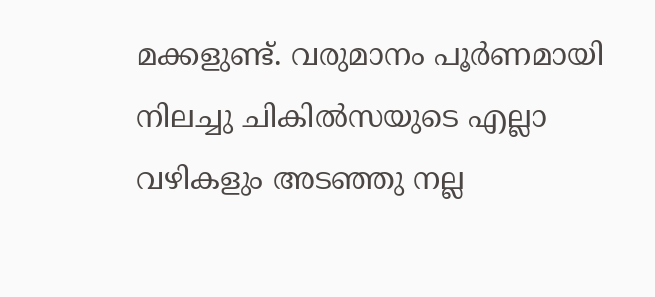മക്കളുണ്ട്. വരുമാനം പൂർണമായി നിലച്ചു ചികിൽസയുടെ എല്ലാ വഴികളും അടഞ്ഞു നല്ല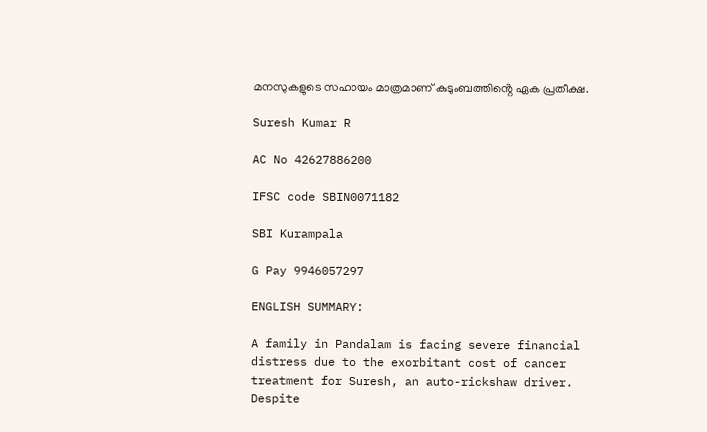മനസുകളുടെ സഹായം മാത്ര‌മാണ് കുടുംബത്തിൻ്റെ ഏക പ്രതീക്ഷ.

Suresh Kumar R

AC No 42627886200

IFSC code SBIN0071182

SBI Kurampala

G Pay 9946057297

ENGLISH SUMMARY:

A family in Pandalam is facing severe financial distress due to the exorbitant cost of cancer treatment for Suresh, an auto-rickshaw driver. Despite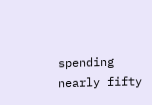spending nearly fifty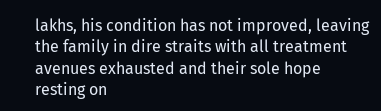lakhs, his condition has not improved, leaving the family in dire straits with all treatment avenues exhausted and their sole hope resting on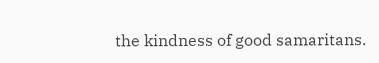the kindness of good samaritans.